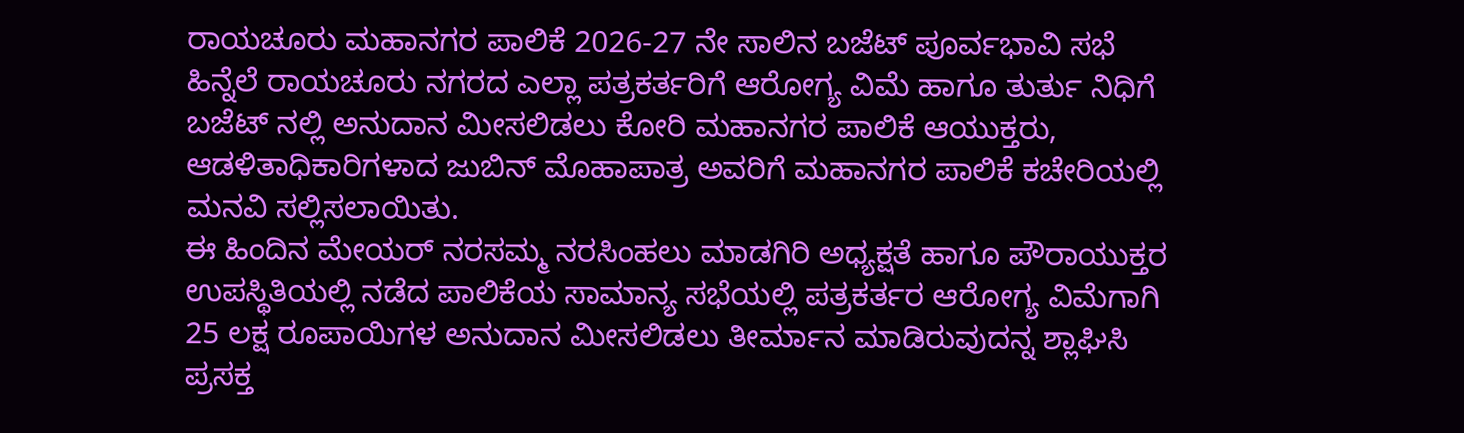ರಾಯಚೂರು ಮಹಾನಗರ ಪಾಲಿಕೆ 2026-27 ನೇ ಸಾಲಿನ ಬಜೆಟ್ ಪೂರ್ವಭಾವಿ ಸಭೆ ಹಿನ್ನೆಲೆ ರಾಯಚೂರು ನಗರದ ಎಲ್ಲಾ ಪತ್ರಕರ್ತರಿಗೆ ಆರೋಗ್ಯ ವಿಮೆ ಹಾಗೂ ತುರ್ತು ನಿಧಿಗೆ ಬಜೆಟ್ ನಲ್ಲಿ ಅನುದಾನ ಮೀಸಲಿಡಲು ಕೋರಿ ಮಹಾನಗರ ಪಾಲಿಕೆ ಆಯುಕ್ತರು, ಆಡಳಿತಾಧಿಕಾರಿಗಳಾದ ಜುಬಿನ್ ಮೊಹಾಪಾತ್ರ ಅವರಿಗೆ ಮಹಾನಗರ ಪಾಲಿಕೆ ಕಚೇರಿಯಲ್ಲಿ ಮನವಿ ಸಲ್ಲಿಸಲಾಯಿತು.
ಈ ಹಿಂದಿನ ಮೇಯರ್ ನರಸಮ್ಮ ನರಸಿಂಹಲು ಮಾಡಗಿರಿ ಅಧ್ಯಕ್ಷತೆ ಹಾಗೂ ಪೌರಾಯುಕ್ತರ ಉಪಸ್ಥಿತಿಯಲ್ಲಿ ನಡೆದ ಪಾಲಿಕೆಯ ಸಾಮಾನ್ಯ ಸಭೆಯಲ್ಲಿ ಪತ್ರಕರ್ತರ ಆರೋಗ್ಯ ವಿಮೆಗಾಗಿ 25 ಲಕ್ಷ ರೂಪಾಯಿಗಳ ಅನುದಾನ ಮೀಸಲಿಡಲು ತೀರ್ಮಾನ ಮಾಡಿರುವುದನ್ನ ಶ್ಲಾಘಿಸಿ ಪ್ರಸಕ್ತ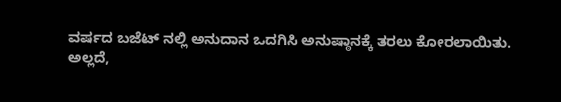ವರ್ಷದ ಬಜೆಟ್ ನಲ್ಲಿ ಅನುದಾನ ಒದಗಿಸಿ ಅನುಷ್ಠಾನಕ್ಕೆ ತರಲು ಕೋರಲಾಯಿತು.
ಅಲ್ಲದೆ,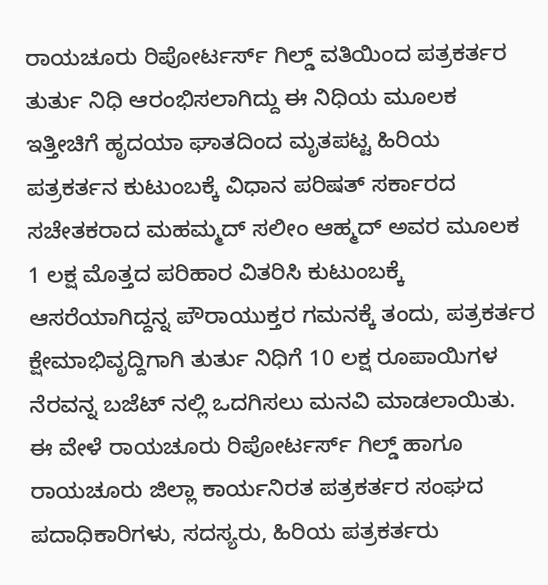ರಾಯಚೂರು ರಿಪೋರ್ಟರ್ಸ್ ಗಿಲ್ಡ್ ವತಿಯಿಂದ ಪತ್ರಕರ್ತರ ತುರ್ತು ನಿಧಿ ಆರಂಭಿಸಲಾಗಿದ್ದು ಈ ನಿಧಿಯ ಮೂಲಕ ಇತ್ತೀಚಿಗೆ ಹೃದಯಾ ಘಾತದಿಂದ ಮೃತಪಟ್ಟ ಹಿರಿಯ ಪತ್ರಕರ್ತನ ಕುಟುಂಬಕ್ಕೆ ವಿಧಾನ ಪರಿಷತ್ ಸರ್ಕಾರದ ಸಚೇತಕರಾದ ಮಹಮ್ಮದ್ ಸಲೀಂ ಆಹ್ಮದ್ ಅವರ ಮೂಲಕ 1 ಲಕ್ಷ ಮೊತ್ತದ ಪರಿಹಾರ ವಿತರಿಸಿ ಕುಟುಂಬಕ್ಕೆ ಆಸರೆಯಾಗಿದ್ದನ್ನ ಪೌರಾಯುಕ್ತರ ಗಮನಕ್ಕೆ ತಂದು, ಪತ್ರಕರ್ತರ ಕ್ಷೇಮಾಭಿವೃದ್ದಿಗಾಗಿ ತುರ್ತು ನಿಧಿಗೆ 10 ಲಕ್ಷ ರೂಪಾಯಿಗಳ ನೆರವನ್ನ ಬಜೆಟ್ ನಲ್ಲಿ ಒದಗಿಸಲು ಮನವಿ ಮಾಡಲಾಯಿತು.
ಈ ವೇಳೆ ರಾಯಚೂರು ರಿಪೋರ್ಟರ್ಸ್ ಗಿಲ್ಡ್ ಹಾಗೂ ರಾಯಚೂರು ಜಿಲ್ಲಾ ಕಾರ್ಯನಿರತ ಪತ್ರಕರ್ತರ ಸಂಘದ ಪದಾಧಿಕಾರಿಗಳು, ಸದಸ್ಯರು, ಹಿರಿಯ ಪತ್ರಕರ್ತರು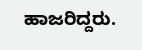ಹಾಜರಿದ್ದರು.